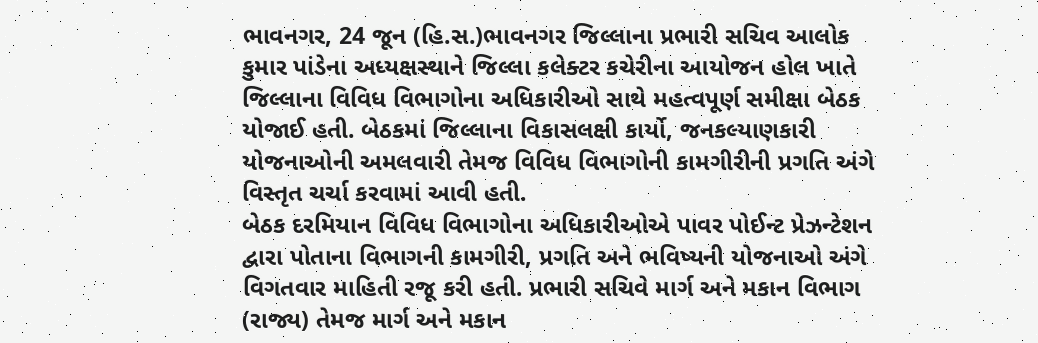ભાવનગર, 24 જૂન (હિ.સ.)ભાવનગર જિલ્લાના પ્રભારી સચિવ આલોક કુમાર પાંડેના અધ્યક્ષસ્થાને જિલ્લા કલેક્ટર કચેરીના આયોજન હોલ ખાતે જિલ્લાના વિવિધ વિભાગોના અધિકારીઓ સાથે મહત્વપૂર્ણ સમીક્ષા બેઠક યોજાઈ હતી. બેઠકમાં જિલ્લાના વિકાસલક્ષી કાર્યો, જનકલ્યાણકારી યોજનાઓની અમલવારી તેમજ વિવિધ વિભાગોની કામગીરીની પ્રગતિ અંગે વિસ્તૃત ચર્ચા કરવામાં આવી હતી.
બેઠક દરમિયાન વિવિધ વિભાગોના અધિકારીઓએ પાવર પોઈન્ટ પ્રેઝન્ટેશન દ્વારા પોતાના વિભાગની કામગીરી, પ્રગતિ અને ભવિષ્યની યોજનાઓ અંગે વિગતવાર માહિતી રજૂ કરી હતી. પ્રભારી સચિવે માર્ગ અને મકાન વિભાગ (રાજ્ય) તેમજ માર્ગ અને મકાન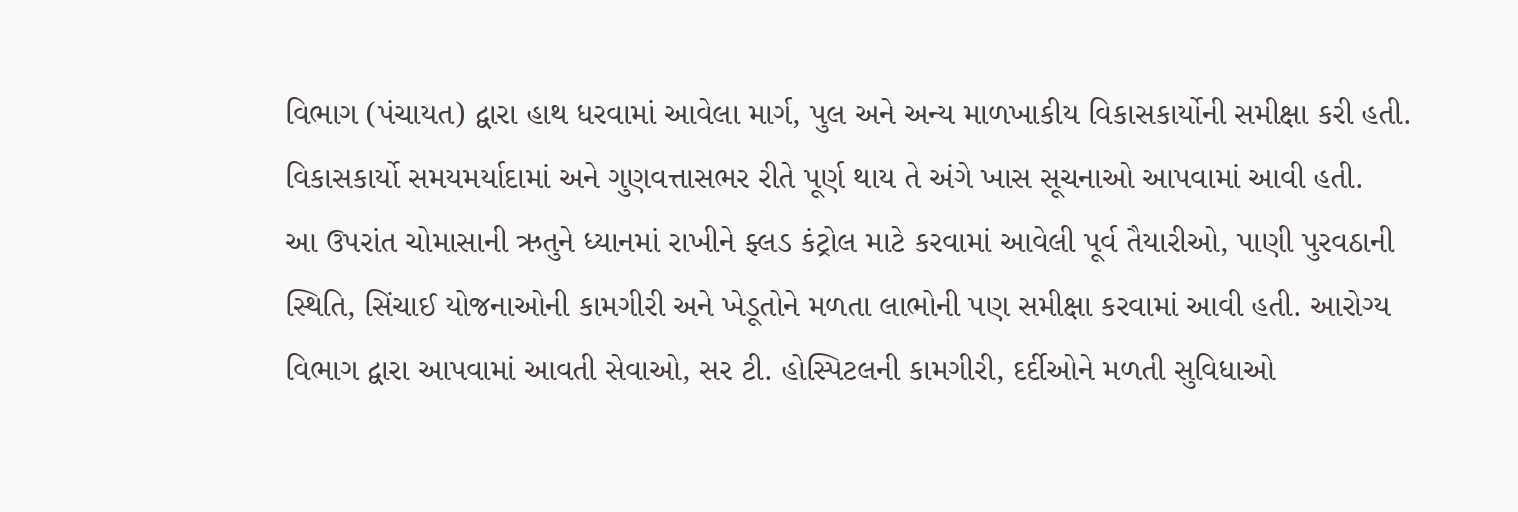વિભાગ (પંચાયત) દ્વારા હાથ ધરવામાં આવેલા માર્ગ, પુલ અને અન્ય માળખાકીય વિકાસકાર્યોની સમીક્ષા કરી હતી. વિકાસકાર્યો સમયમર્યાદામાં અને ગુણવત્તાસભર રીતે પૂર્ણ થાય તે અંગે ખાસ સૂચનાઓ આપવામાં આવી હતી.
આ ઉપરાંત ચોમાસાની ઋતુને ધ્યાનમાં રાખીને ફ્લડ કંટ્રોલ માટે કરવામાં આવેલી પૂર્વ તૈયારીઓ, પાણી પુરવઠાની સ્થિતિ, સિંચાઈ યોજનાઓની કામગીરી અને ખેડૂતોને મળતા લાભોની પણ સમીક્ષા કરવામાં આવી હતી. આરોગ્ય વિભાગ દ્વારા આપવામાં આવતી સેવાઓ, સર ટી. હોસ્પિટલની કામગીરી, દર્દીઓને મળતી સુવિધાઓ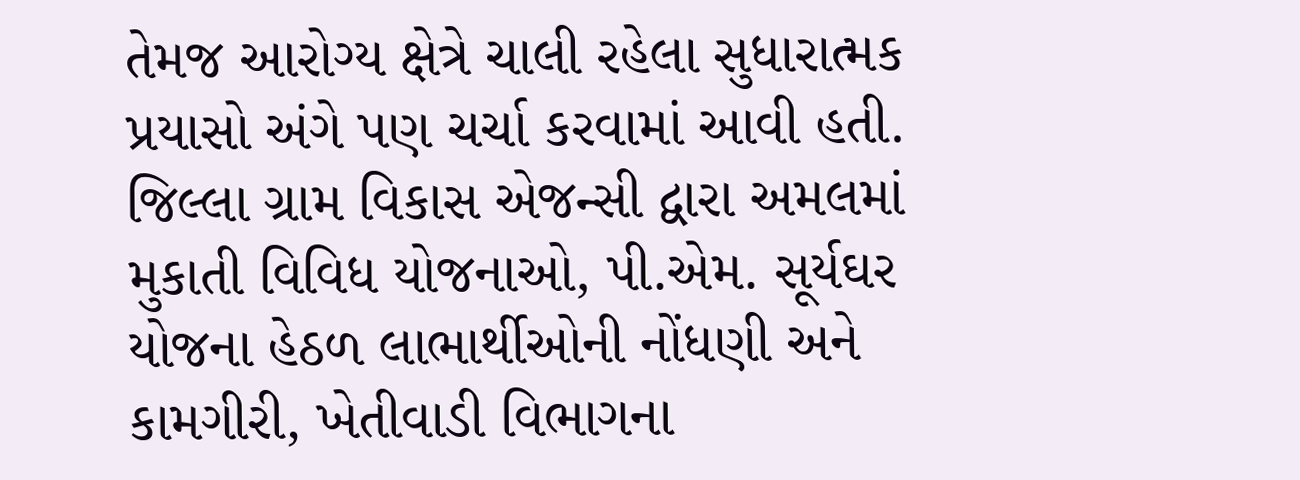તેમજ આરોગ્ય ક્ષેત્રે ચાલી રહેલા સુધારાત્મક પ્રયાસો અંગે પણ ચર્ચા કરવામાં આવી હતી.
જિલ્લા ગ્રામ વિકાસ એજન્સી દ્વારા અમલમાં મુકાતી વિવિધ યોજનાઓ, પી.એમ. સૂર્યઘર યોજના હેઠળ લાભાર્થીઓની નોંધણી અને કામગીરી, ખેતીવાડી વિભાગના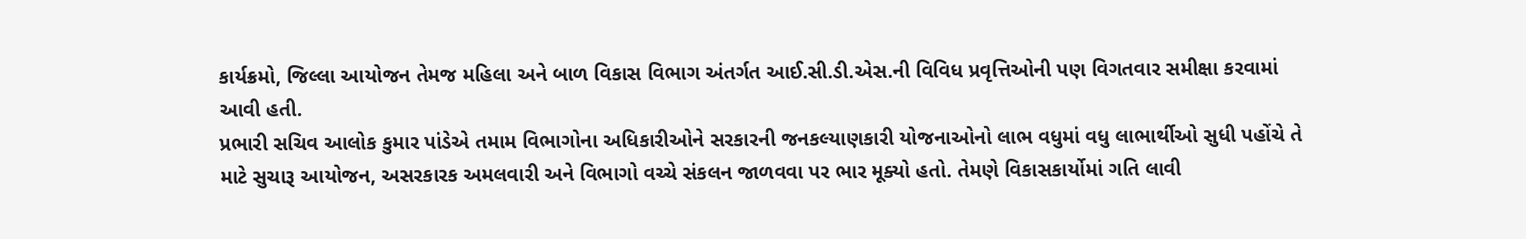કાર્યક્રમો, જિલ્લા આયોજન તેમજ મહિલા અને બાળ વિકાસ વિભાગ અંતર્ગત આઈ.સી.ડી.એસ.ની વિવિધ પ્રવૃત્તિઓની પણ વિગતવાર સમીક્ષા કરવામાં આવી હતી.
પ્રભારી સચિવ આલોક કુમાર પાંડેએ તમામ વિભાગોના અધિકારીઓને સરકારની જનકલ્યાણકારી યોજનાઓનો લાભ વધુમાં વધુ લાભાર્થીઓ સુધી પહોંચે તે માટે સુચારૂ આયોજન, અસરકારક અમલવારી અને વિભાગો વચ્ચે સંકલન જાળવવા પર ભાર મૂક્યો હતો. તેમણે વિકાસકાર્યોમાં ગતિ લાવી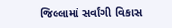જિલ્લામાં સર્વાંગી વિકાસ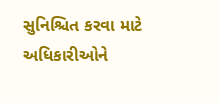સુનિશ્ચિત કરવા માટે અધિકારીઓને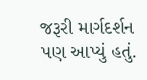જરૂરી માર્ગદર્શન પણ આપ્યું હતું.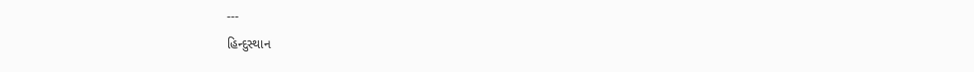---
હિન્દુસ્થાન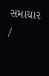સમાચાર /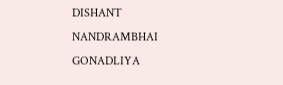DISHANT NANDRAMBHAI GONADLIYA